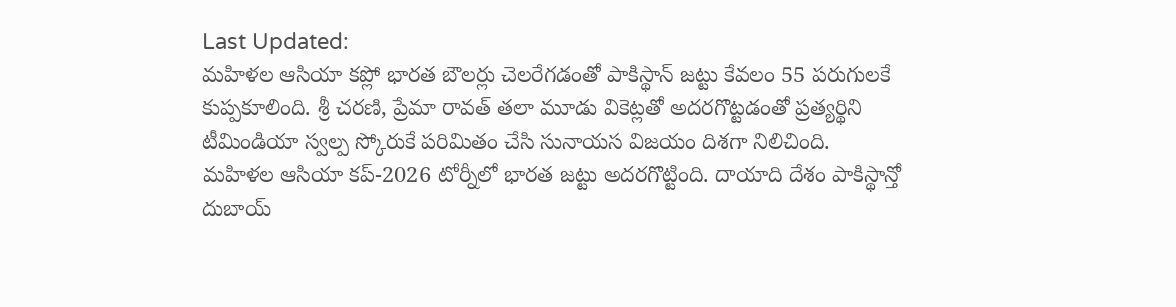Last Updated:
మహిళల ఆసియా కప్లో భారత బౌలర్లు చెలరేగడంతో పాకిస్థాన్ జట్టు కేవలం 55 పరుగులకే కుప్పకూలింది. శ్రీ చరణి, ప్రేమా రావత్ తలా మూడు వికెట్లతో అదరగొట్టడంతో ప్రత్యర్థిని టీమిండియా స్వల్ప స్కోరుకే పరిమితం చేసి సునాయస విజయం దిశగా నిలిచింది.
మహిళల ఆసియా కప్-2026 టోర్నీలో భారత జట్టు అదరగొట్టింది. దాయాది దేశం పాకిస్థాన్తో దుబాయ్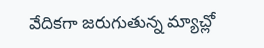వేదికగా జరుగుతున్న మ్యాచ్లో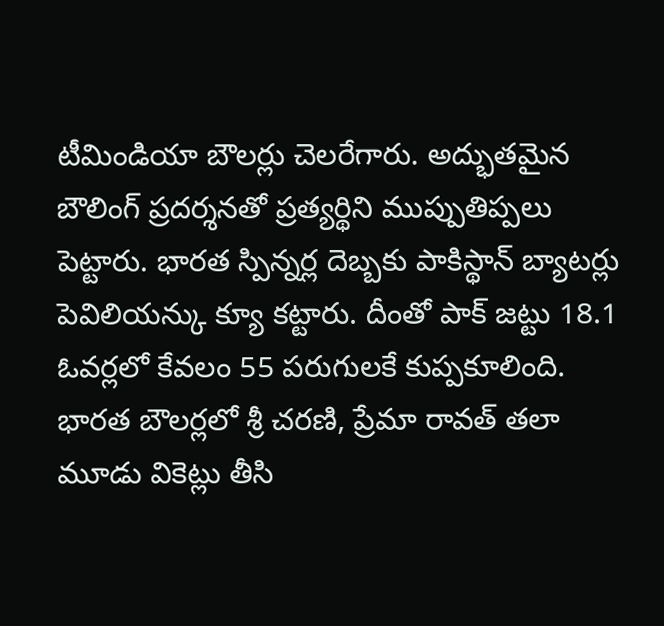టీమిండియా బౌలర్లు చెలరేగారు. అద్భుతమైన బౌలింగ్ ప్రదర్శనతో ప్రత్యర్థిని ముప్పుతిప్పలు పెట్టారు. భారత స్పిన్నర్ల దెబ్బకు పాకిస్థాన్ బ్యాటర్లు పెవిలియన్కు క్యూ కట్టారు. దీంతో పాక్ జట్టు 18.1 ఓవర్లలో కేవలం 55 పరుగులకే కుప్పకూలింది. భారత బౌలర్లలో శ్రీ చరణి, ప్రేమా రావత్ తలా మూడు వికెట్లు తీసి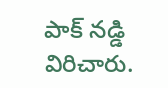పాక్ నడ్డి విరిచారు.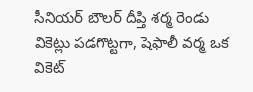సీనియర్ బౌలర్ దీప్తి శర్మ రెండు వికెట్లు పడగొట్టగా, షెఫాలీ వర్మ ఒక వికెట్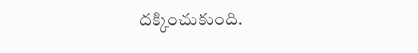దక్కించుకుంది.